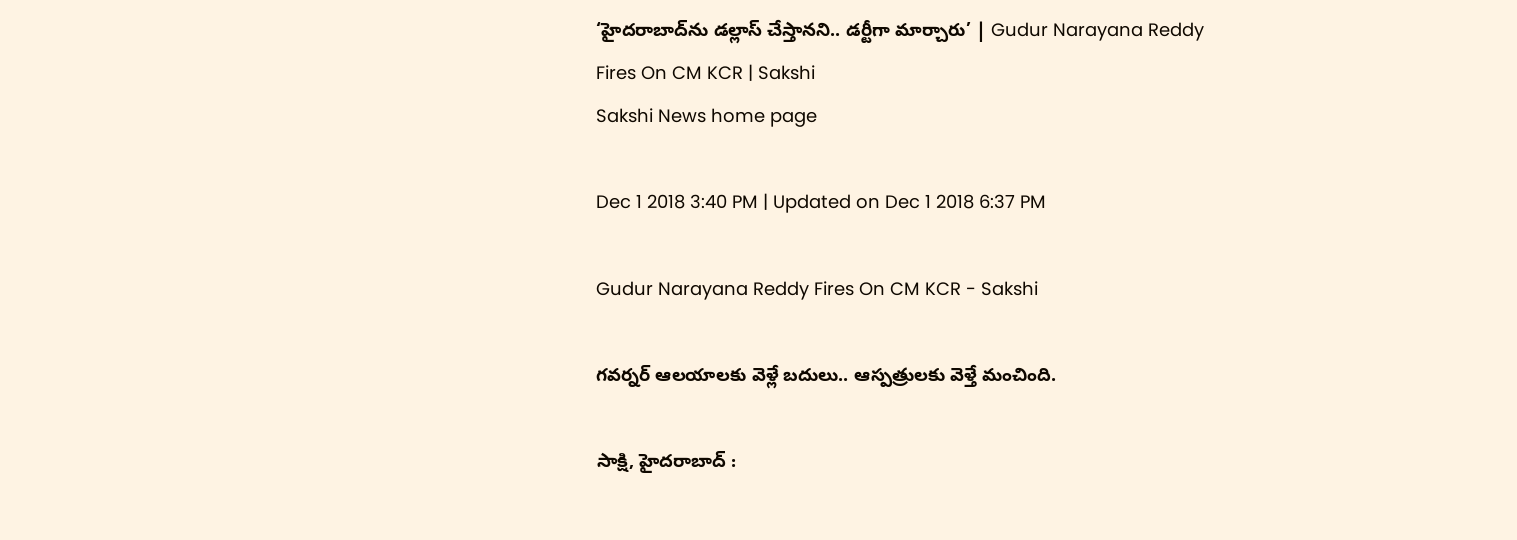‘హైదరాబాద్‌ను డల్లాస్‌ చేస్తానని.. డర్టీగా మార్చారు’ | Gudur Narayana Reddy Fires On CM KCR | Sakshi
Sakshi News home page

Dec 1 2018 3:40 PM | Updated on Dec 1 2018 6:37 PM

Gudur Narayana Reddy Fires On CM KCR - Sakshi

గవర్నర్‌ ఆలయాలకు వెళ్లే బదులు.. ఆస్పత్రులకు వెళ్తే మంచింది.

సాక్షి, హైదరాబాద్‌ :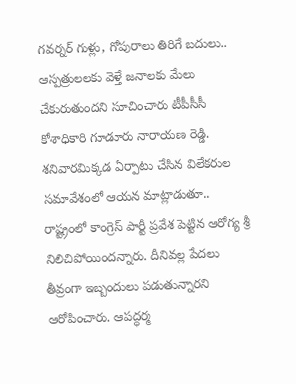గవర్నర్‌ గుళ్లు, గోపురాలు తిరిగే బదులు.. ఆస్పత్రులలకు వెళ్తే జనాలకు మేలు చేకురుతుందని సూచించారు టీపీసీసీ కోశాధికారి గూడూరు నారాయణ రెడ్డి. శనివారమిక్కడ ఏర్పాటు చేసిన విలేకరుల సమావేశంలో ఆయన మాట్లాడుతూ.. రాష్ట్రంలో కాంగ్రెస్‌ పార్టీ ప్రవేశ పెట్టిన ఆరోగ్య శ్రీ నిలిచిపోయిందన్నారు. దీనివల్ల పేదలు తీవ్రంగా ఇబ్బందులు పడుతున్నారని ఆరోపించారు. ఆపద్ధర్మ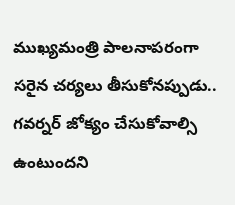ముఖ్యమంత్రి పాలనాపరంగా సరైన చర్యలు తీసుకోనప్పుడు.. గవర్నర్‌ జోక్యం చేసుకోవాల్సి ఉంటుందని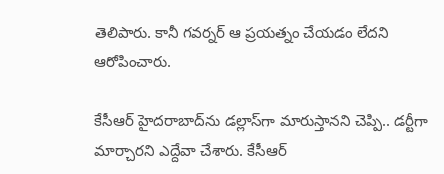తెలిపారు. కానీ గవర్నర్‌ ఆ ప్రయత్నం చేయడం లేదని ఆరోపించారు.

కేసీఆర్‌ హైదరాబాద్‌ను డల్లాస్‌గా మారుస్తానని చెప్పి.. డర్టీగా మార్చారని ఎద్దేవా చేశారు. కేసీఆర్‌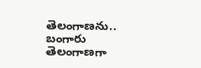తెలంగాణను.. బంగారు తెలంగాణగా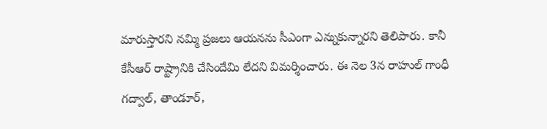మారుస్తారని నమ్మి ప్రజలు ఆయనను సీఎంగా ఎన్నుకున్నారని తెలిపారు. కానీ కేసీఆర్‌ రాష్ట్రానికి చేసిందేమి లేదని విమర్శించారు. ఈ నెల 3న రాహుల్‌ గాంధీ గద్వాల్‌, తాండూర్‌,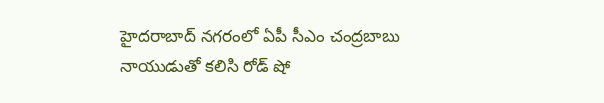హైదరాబాద్‌ నగరంలో ఏపీ సీఎం చంద్రబాబు నాయుడుతో కలిసి రోడ్‌ షో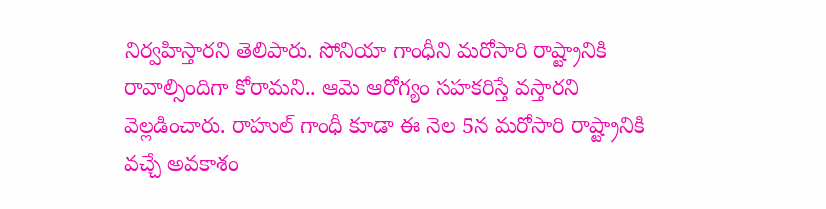నిర్వహిస్తారని తెలిపారు. సోనియా గాంధీని మరోసారి రాష్ట్రానికి రావాల్సిందిగా కోరామని.. ఆమె ఆరోగ్యం సహకరిస్తే వస్తారని వెల్లడించారు. రాహుల్‌ గాంధీ కూడా ఈ నెల 5న మరోసారి రాష్ట్రానికి వచ్చే అవకాశం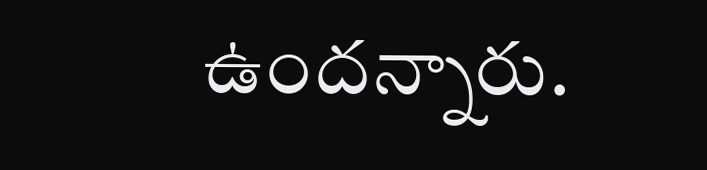ఉందన్నారు.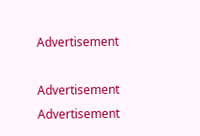Advertisement

Advertisement
Advertisement